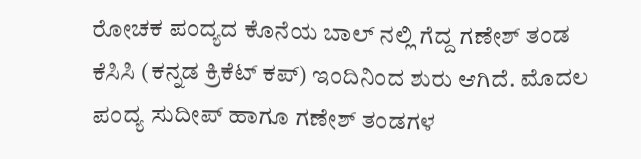ರೋಚಕ ಪಂದ್ಯದ ಕೊನೆಯ ಬಾಲ್ ನಲ್ಲಿ ಗೆದ್ದ ಗಣೇಶ್ ತಂಡ
ಕೆಸಿಸಿ (ಕನ್ನಡ ಕ್ರಿಕೆಟ್ ಕಪ್) ಇಂದಿನಿಂದ ಶುರು ಆಗಿದೆ. ಮೊದಲ ಪಂದ್ಯ ಸುದೀಪ್ ಹಾಗೂ ಗಣೇಶ್ ತಂಡಗಳ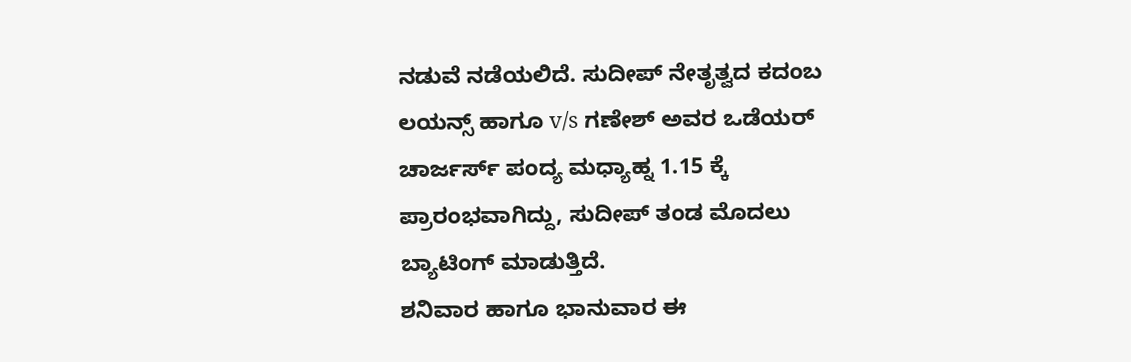ನಡುವೆ ನಡೆಯಲಿದೆ. ಸುದೀಪ್ ನೇತೃತ್ವದ ಕದಂಬ ಲಯನ್ಸ್ ಹಾಗೂ v/s ಗಣೇಶ್ ಅವರ ಒಡೆಯರ್ ಚಾರ್ಜರ್ಸ್ ಪಂದ್ಯ ಮಧ್ಯಾಹ್ನ 1.15 ಕ್ಕೆ ಪ್ರಾರಂಭವಾಗಿದ್ದು, ಸುದೀಪ್ ತಂಡ ಮೊದಲು ಬ್ಯಾಟಿಂಗ್ ಮಾಡುತ್ತಿದೆ.
ಶನಿವಾರ ಹಾಗೂ ಭಾನುವಾರ ಈ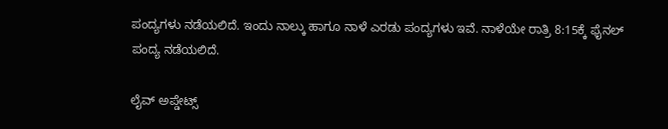ಪಂದ್ಯಗಳು ನಡೆಯಲಿದೆ. ಇಂದು ನಾಲ್ಕು ಹಾಗೂ ನಾಳೆ ಎರಡು ಪಂದ್ಯಗಳು ಇವೆ. ನಾಳೆಯೇ ರಾತ್ರಿ 8:15ಕ್ಕೆ ಫೈನಲ್ ಪಂದ್ಯ ನಡೆಯಲಿದೆ.

ಲೈವ್ ಅಪ್ಡೇಟ್ಸ್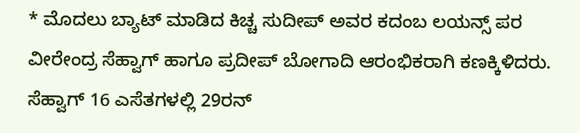* ಮೊದಲು ಬ್ಯಾಟ್ ಮಾಡಿದ ಕಿಚ್ಚ ಸುದೀಪ್ ಅವರ ಕದಂಬ ಲಯನ್ಸ್ ಪರ ವೀರೇಂದ್ರ ಸೆಹ್ವಾಗ್ ಹಾಗೂ ಪ್ರದೀಪ್ ಬೋಗಾದಿ ಆರಂಭಿಕರಾಗಿ ಕಣಕ್ಕಿಳಿದರು. ಸೆಹ್ವಾಗ್ 16 ಎಸೆತಗಳಲ್ಲಿ 29ರನ್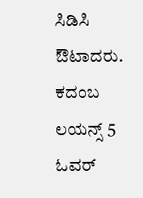ಸಿಡಿಸಿ ಔಟಾದರು. ಕದಂಬ ಲಯನ್ಸ್ 5 ಓವರ್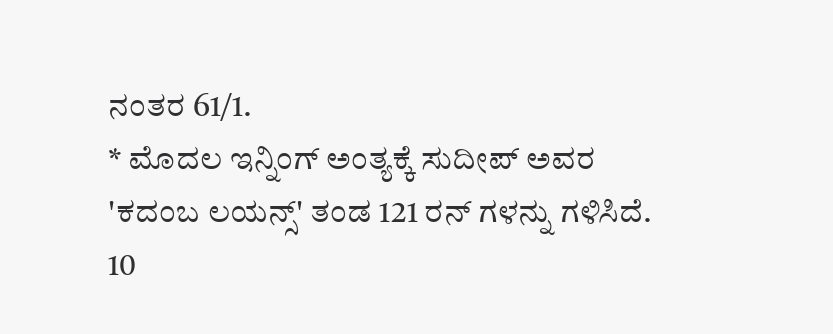ನಂತರ 61/1.
* ಮೊದಲ ಇನ್ನಿಂಗ್ ಅಂತ್ಯಕ್ಕೆ ಸುದೀಪ್ ಅವರ 'ಕದಂಬ ಲಯನ್ಸ್' ತಂಡ 121 ರನ್ ಗಳನ್ನು ಗಳಿಸಿದೆ. 10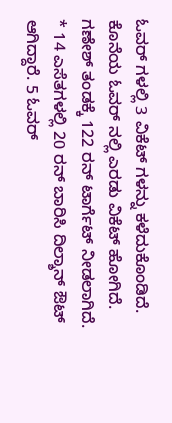ಓವರ್ ಗಳಲ್ಲಿ 3 ವಿಕೆಟ್ ಗಳನ್ನು ಕಳೆದುಕೊಂಡಿದೆ. ಕೊನೆಯ ಓವರ್ ನಲ್ಲಿ ಎರಡು ವಿಕೆಟ್ ಹೋಗಿದೆ. ಗಣೇಶ್ ತಂಡಕ್ಕೆ 122 ರನ್ ಟಾರ್ಗೆಟ್ ನೀಡಲಾಗಿದೆ.
* 14 ಎಸೆತಗಳಲ್ಲಿ 20 ರನ್ ಬಾರಿಸಿ ದಿಲ್ಶಾನ್ ಔಟ್ ಆಗಿದ್ದಾರೆ. 5 ಓವರ್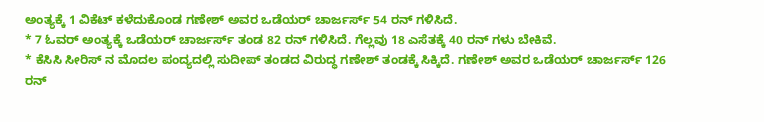ಅಂತ್ಯಕ್ಕೆ 1 ವಿಕೆಟ್ ಕಳೆದುಕೊಂಡ ಗಣೇಶ್ ಅವರ ಒಡೆಯರ್ ಚಾರ್ಜರ್ಸ್ 54 ರನ್ ಗಳಿಸಿದೆ.
* 7 ಓವರ್ ಅಂತ್ಯಕ್ಕೆ ಒಡೆಯರ್ ಚಾರ್ಜರ್ಸ್ ತಂಡ 82 ರನ್ ಗಳಿಸಿದೆ. ಗೆಲ್ಲವು 18 ಎಸೆತಕ್ಕೆ 40 ರನ್ ಗಳು ಬೇಕಿವೆ.
* ಕೆಸಿಸಿ ಸೀರಿಸ್ ನ ಮೊದಲ ಪಂದ್ಯದಲ್ಲಿ ಸುದೀಪ್ ತಂಡದ ವಿರುದ್ಧ ಗಣೇಶ್ ತಂಡಕ್ಕೆ ಸಿಕ್ಕಿದೆ. ಗಣೇಶ್ ಅವರ ಒಡೆಯರ್ ಚಾರ್ಜರ್ಸ್ 126 ರನ್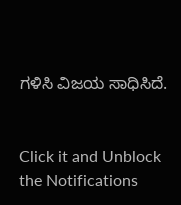ಗಳಿಸಿ ವಿಜಯ ಸಾಧಿಸಿದೆ.


Click it and Unblock the Notifications